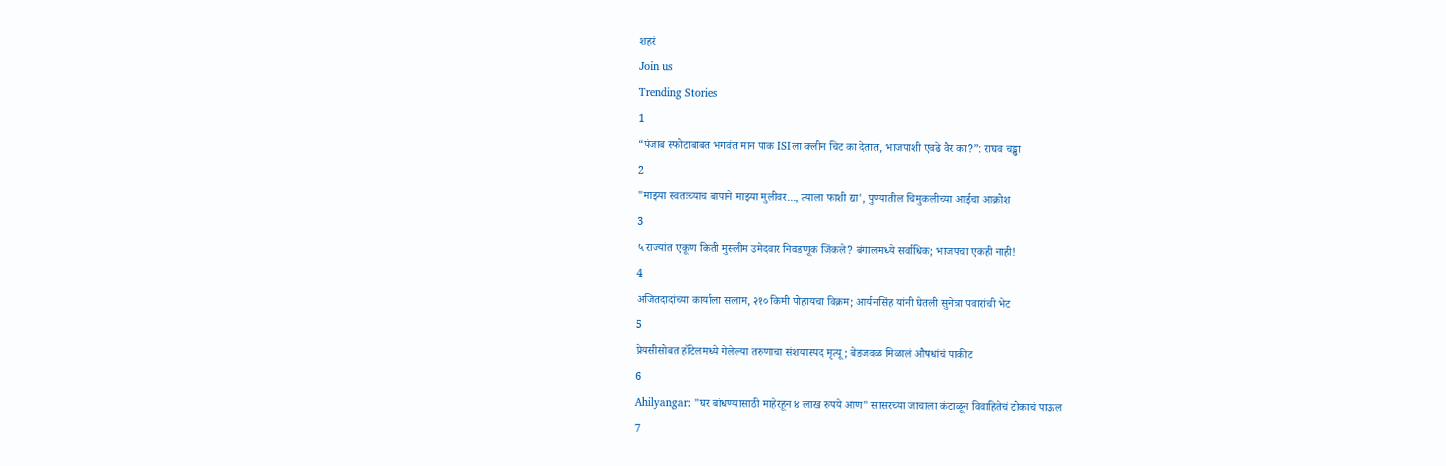शहरं
Join us
Trending Stories
1
“पंजाब स्फोटाबाबत भगवंत मान पाक ISIला क्लीन चिट का देतात, भाजपाशी एवढे वैर का?”: राघव चड्ढा
2
"माझ्या स्वतःच्याच बापाने माझ्या मुलीवर..., त्याला फाशी द्या', पुण्यातील चिमुकलीच्या आईचा आक्रोश
3
५ राज्यांत एकूण किती मुस्लीम उमेदवार निवडणूक जिंकले? बंगालमध्ये सर्वाधिक; भाजपचा एकही नाही!
4
अजितदादांच्या कार्याला सलाम, २१० किमी पोहायचा विक्रम; आर्यनसिंह यांनी घेतली सुनेत्रा पवारांची भेट
5
प्रेयसीसोबत हॉटेलमध्ये गेलेल्या तरुणाचा संशयास्पद मृत्यू; बेडजवळ मिळालं औषधांचं पाकीट
6
Ahilyangar: "घर बांधण्यासाठी माहेरहून ४ लाख रुपये आण" सासरच्या जाचाला कंटाळून विवाहितेचं टोकाचं पाऊल
7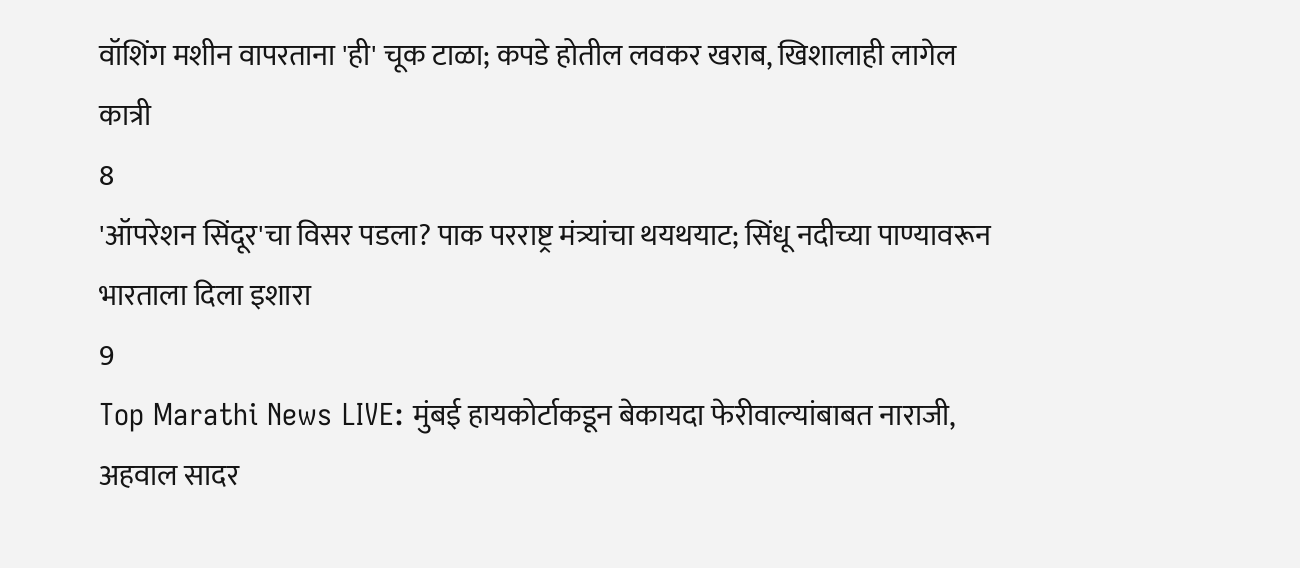वॉशिंग मशीन वापरताना 'ही' चूक टाळा; कपडे होतील लवकर खराब, खिशालाही लागेल कात्री
8
'ऑपरेशन सिंदूर'चा विसर पडला? पाक परराष्ट्र मंत्र्यांचा थयथयाट; सिंधू नदीच्या पाण्यावरून भारताला दिला इशारा
9
Top Marathi News LIVE: मुंबई हायकोर्टाकडून बेकायदा फेरीवाल्यांबाबत नाराजी, अहवाल सादर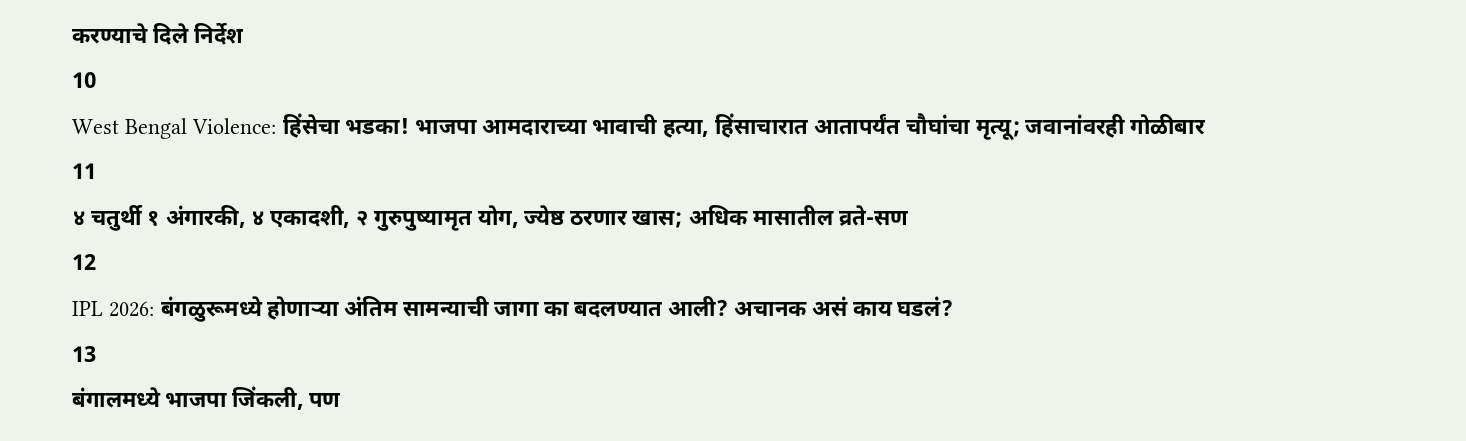करण्याचे दिले निर्देश
10
West Bengal Violence: हिंसेचा भडका! भाजपा आमदाराच्या भावाची हत्या, हिंसाचारात आतापर्यंत चौघांचा मृत्यू; जवानांवरही गोळीबार
11
४ चतुर्थी १ अंगारकी, ४ एकादशी, २ गुरुपुष्यामृत योग, ज्येष्ठ ठरणार खास; अधिक मासातील व्रते-सण
12
IPL 2026: बंगळुरूमध्ये होणाऱ्या अंतिम सामन्याची जागा का बदलण्यात आली? अचानक असं काय घडलं?
13
बंगालमध्ये भाजपा जिंकली, पण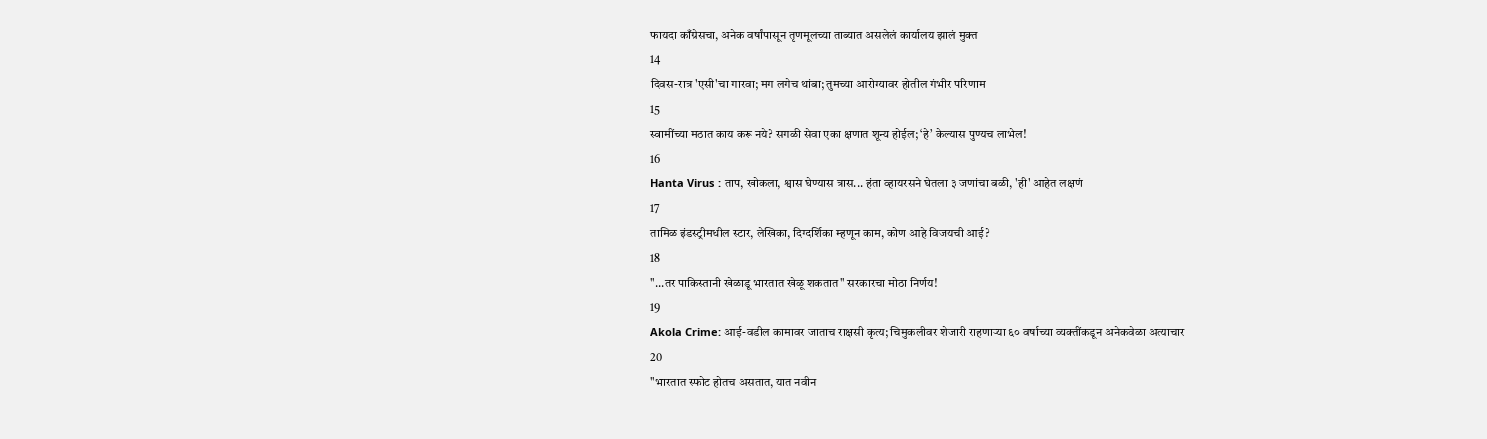फायदा काँग्रेसचा, अनेक वर्षांपासून तृणमूलच्या ताब्यात असलेलं कार्यालय झालं मुक्त
14
दिवस-रात्र 'एसी'चा गारवा; मग लगेच थांबा; तुमच्या आरोग्यावर होतील गंभीर परिणाम
15
स्वामींच्या मठात काय करू नये? सगळी सेवा एका क्षणात शून्य होईल; ‘हे’ केल्यास पुण्यच लाभेल!
16
Hanta Virus : ताप, खोकला, श्वास घेण्यास त्रास... हंता व्हायरसने घेतला ३ जणांचा बळी, 'ही' आहेत लक्षणं
17
तामिळ इंडस्ट्रीमधील स्टार, लेखिका, दिग्दर्शिका म्हणून काम, कोण आहे विजयची आई?
18
"...तर पाकिस्तानी खेळाडू भारतात खेळू शकतात" सरकारचा मोठा निर्णय!
19
Akola Crime: आई-वडील कामावर जाताच राक्षसी कृत्य; चिमुकलीवर शेजारी राहणाऱ्या ६० वर्षाच्या व्यक्तींकडून अनेकवेळा अत्याचार
20
"भारतात स्फोट होतच असतात, यात नवीन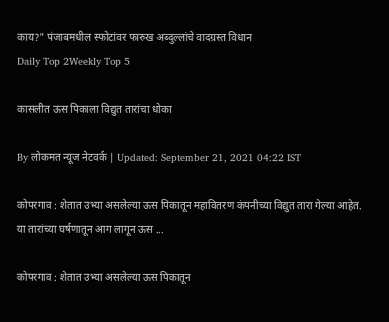काय?" पंजाबमधील स्फोटांवर फारुख अब्दुल्लांचे वादग्रस्त विधान
Daily Top 2Weekly Top 5

कासलीत ऊस पिकाला विद्युत तारांचा धोका

By लोकमत न्यूज नेटवर्क | Updated: September 21, 2021 04:22 IST

कोपरगाव : शेतात उभ्या असलेल्या ऊस पिकातून महावितरण कंपनीच्या विद्युत तारा गेल्या आहेत. या तारांच्या घर्षणातून आग लागून ऊस ...

कोपरगाव : शेतात उभ्या असलेल्या ऊस पिकातून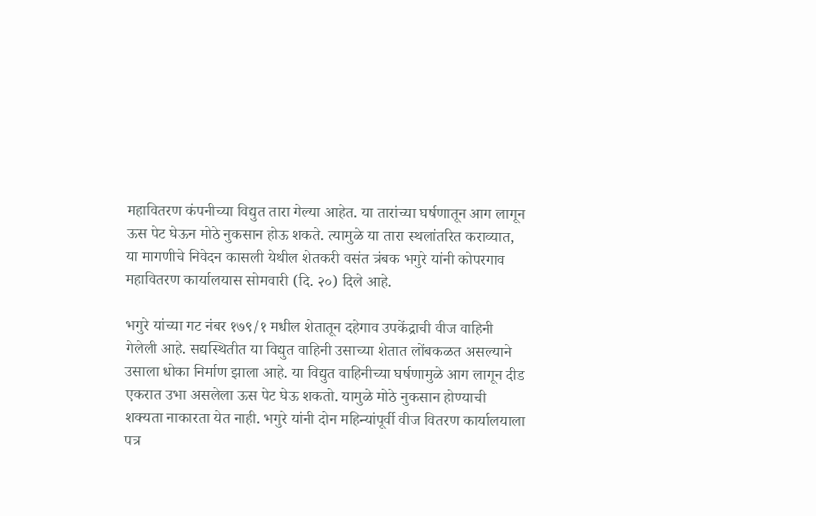महावितरण कंपनीच्या विद्युत तारा गेल्या आहेत. या तारांच्या घर्षणातून आग लागून ऊस पेट घेऊन मोठे नुकसान होऊ शकते. त्यामुळे या तारा स्थलांतरित कराव्यात, या मागणीचे निवेदन कासली येथील शेतकरी वसंत त्रंबक भगुरे यांनी कोपरगाव महावितरण कार्यालयास सोमवारी (दि. २०) दिले आहे.

भगुरे यांच्या गट नंबर १७९/१ मधील शेतातून दहेगाव उपकेंद्राची वीज वाहिनी गेलेली आहे. सद्यस्थितीत या विद्युत वाहिनी उसाच्या शेतात लोंबकळत असल्याने उसाला धोका निर्माण झाला आहे. या विद्युत वाहिनीच्या घर्षणामुळे आग लागून दीड एकरात उभा असलेला ऊस पेट घेऊ शकतो. यामुळे मोठे नुकसान होण्याची शक्यता नाकारता येत नाही. भगुरे यांनी दोन महिन्यांपूर्वी वीज वितरण कार्यालयाला पत्र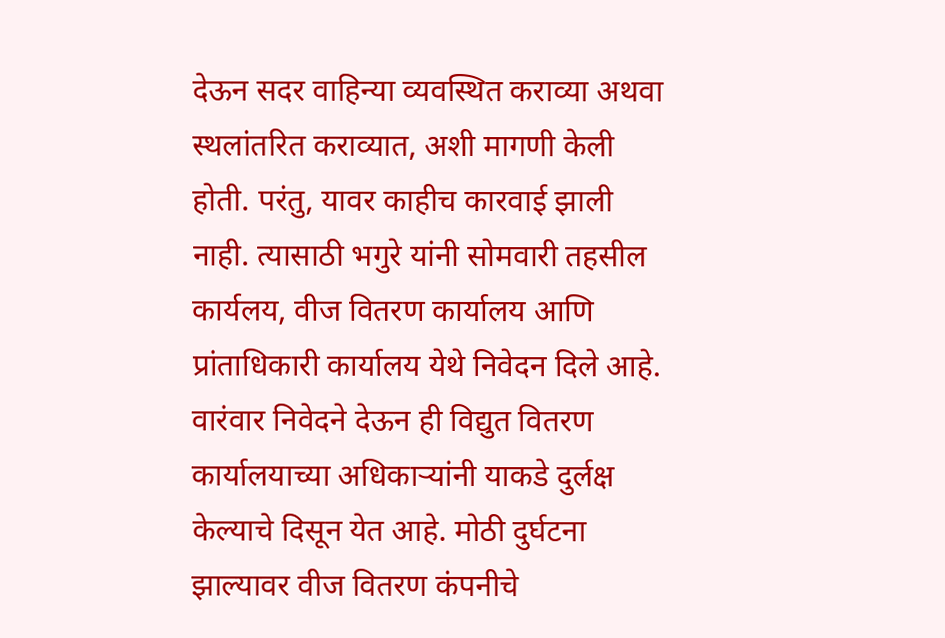देऊन सदर वाहिन्या व्यवस्थित कराव्या अथवा स्थलांतरित कराव्यात, अशी मागणी केली होती. परंतु, यावर काहीच कारवाई झाली नाही. त्यासाठी भगुरे यांनी सोमवारी तहसील कार्यलय, वीज वितरण कार्यालय आणि प्रांताधिकारी कार्यालय येथे निवेदन दिले आहे. वारंवार निवेदने देऊन ही विद्युत वितरण कार्यालयाच्या अधिकाऱ्यांनी याकडे दुर्लक्ष केल्याचे दिसून येत आहे. मोठी दुर्घटना झाल्यावर वीज वितरण कंपनीचे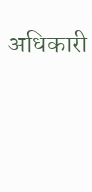अधिकारी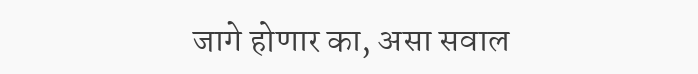जागे होणार का, असा सवाल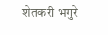शेतकरी भगुरे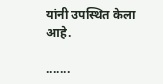यांनी उपस्थित केला आहे.

.......